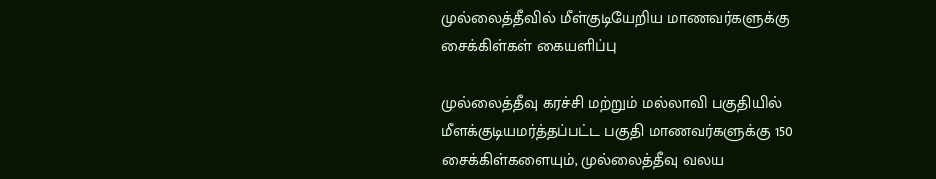முல்லைத்தீவில் மீள்குடியேறிய மாணவர்களுக்கு சைக்கிள்கள் கையளிப்பு

முல்லைத்தீவு கரச்சி மற்றும் மல்லாவி பகுதியில் மீளக்குடியமர்த்தப்பட்ட பகுதி மாணவர்களுக்கு 150 சைக்கிள்களையும், முல்லைத்தீவு வலய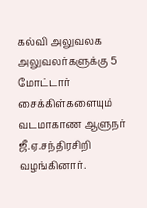கல்வி அலுவலக அலுவலர்களுக்கு 5 மோட்டார் சைக்கிள்களையும் வடமாகாண ஆளுநர் ஜீ.ஏ.சந்திரசிறி வழங்கினார்.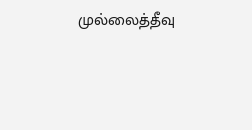முல்லைத்தீவு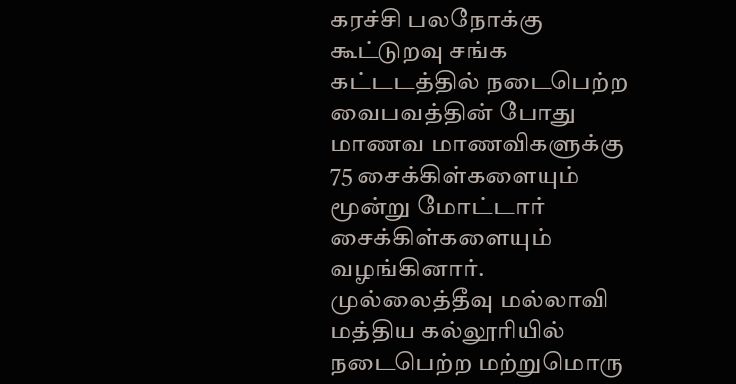கரச்சி பலநோக்கு கூட்டுறவு சங்க கட்டடத்தில் நடைபெற்ற வைபவத்தின் போது மாணவ மாணவிகளுக்கு 75 சைக்கிள்களையும் மூன்று மோட்டார் சைக்கிள்களையும் வழங்கினார். முல்லைத்தீவு மல்லாவி மத்திய கல்லூரியில் நடைபெற்ற மற்றுமொரு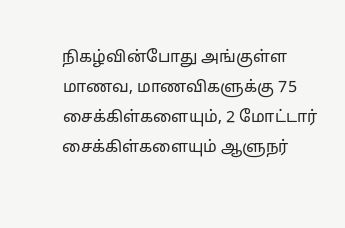நிகழ்வின்போது அங்குள்ள மாணவ, மாணவிகளுக்கு 75 சைக்கிள்களையும், 2 மோட்டார் சைக்கிள்களையும் ஆளுநர்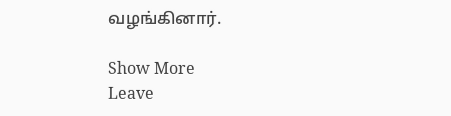வழங்கினார்.

Show More
Leave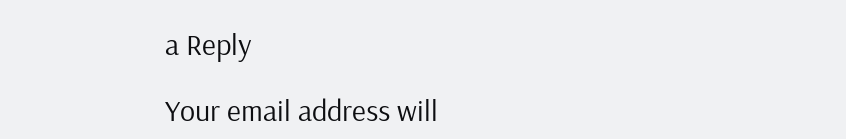a Reply

Your email address will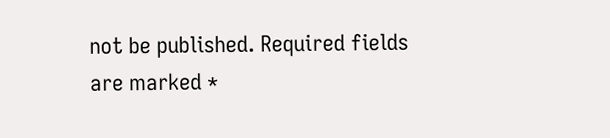not be published. Required fields are marked *